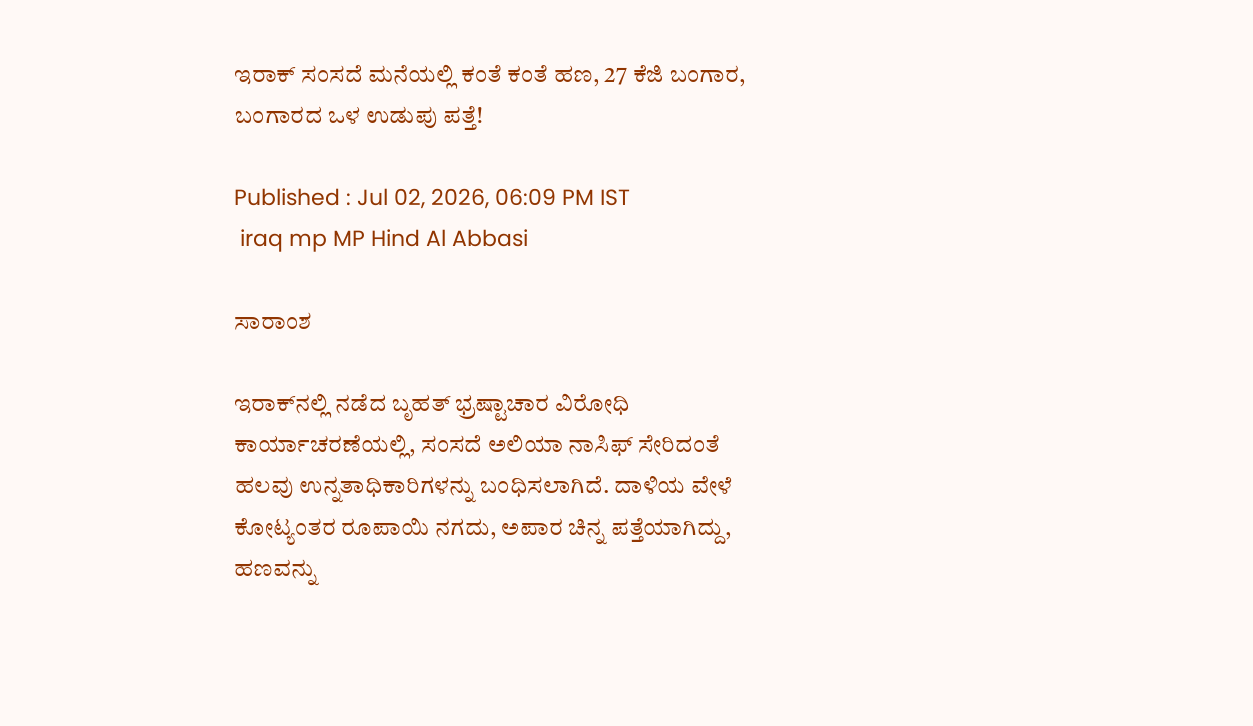ಇರಾಕ್ ಸಂಸದೆ ಮನೆಯಲ್ಲಿ ಕಂತೆ ಕಂತೆ ಹಣ, 27 ಕೆಜಿ ಬಂಗಾರ, ಬಂಗಾರದ ಒಳ ಉಡುಪು ಪತ್ತೆ!

Published : Jul 02, 2026, 06:09 PM IST
 iraq mp MP Hind Al Abbasi

ಸಾರಾಂಶ

ಇರಾಕ್‌ನಲ್ಲಿ ನಡೆದ ಬೃಹತ್ ಭ್ರಷ್ಟಾಚಾರ ವಿರೋಧಿ ಕಾರ್ಯಾಚರಣೆಯಲ್ಲಿ, ಸಂಸದೆ ಅಲಿಯಾ ನಾಸಿಫ್ ಸೇರಿದಂತೆ ಹಲವು ಉನ್ನತಾಧಿಕಾರಿಗಳನ್ನು ಬಂಧಿಸಲಾಗಿದೆ. ದಾಳಿಯ ವೇಳೆ ಕೋಟ್ಯಂತರ ರೂಪಾಯಿ ನಗದು, ಅಪಾರ ಚಿನ್ನ ಪತ್ತೆಯಾಗಿದ್ದು, ಹಣವನ್ನು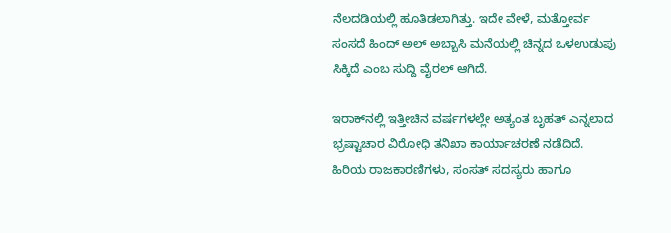ನೆಲದಡಿಯಲ್ಲಿ ಹೂತಿಡಲಾಗಿತ್ತು. ಇದೇ ವೇಳೆ, ಮತ್ತೋರ್ವ ಸಂಸದೆ ಹಿಂದ್ ಅಲ್ ಅಬ್ಬಾಸಿ ಮನೆಯಲ್ಲಿ ಚಿನ್ನದ ಒಳಉಡುಪು ಸಿಕ್ಕಿದೆ ಎಂಬ ಸುದ್ದಿ ವೈರಲ್ ಆಗಿದೆ.

ಇರಾಕ್‌ನಲ್ಲಿ ಇತ್ತೀಚಿನ ವರ್ಷಗಳಲ್ಲೇ ಅತ್ಯಂತ ಬೃಹತ್ ಎನ್ನಲಾದ ಭ್ರಷ್ಟಾಚಾರ ವಿರೋಧಿ ತನಿಖಾ ಕಾರ್ಯಾಚರಣೆ ನಡೆದಿದೆ. ಹಿರಿಯ ರಾಜಕಾರಣಿಗಳು, ಸಂಸತ್ ಸದಸ್ಯರು ಹಾಗೂ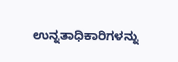ಉನ್ನತಾಧಿಕಾರಿಗಳನ್ನು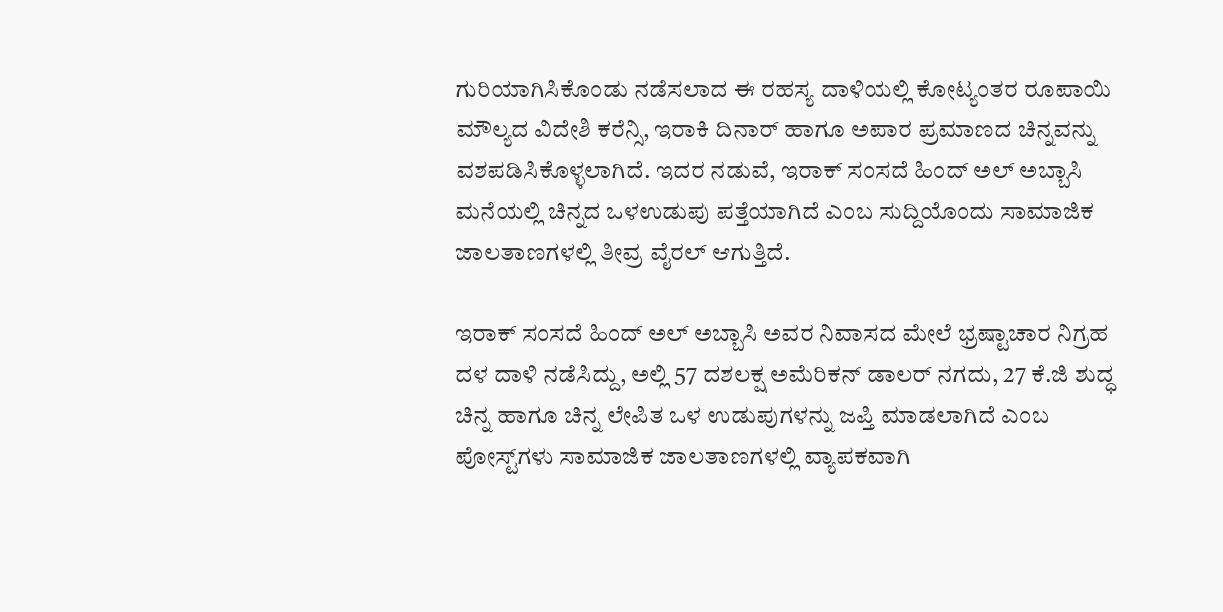ಗುರಿಯಾಗಿಸಿಕೊಂಡು ನಡೆಸಲಾದ ಈ ರಹಸ್ಯ ದಾಳಿಯಲ್ಲಿ ಕೋಟ್ಯಂತರ ರೂಪಾಯಿ ಮೌಲ್ಯದ ವಿದೇಶಿ ಕರೆನ್ಸಿ, ಇರಾಕಿ ದಿನಾರ್ ಹಾಗೂ ಅಪಾರ ಪ್ರಮಾಣದ ಚಿನ್ನವನ್ನು ವಶಪಡಿಸಿಕೊಳ್ಳಲಾಗಿದೆ. ಇದರ ನಡುವೆ, ಇರಾಕ್ ಸಂಸದೆ ಹಿಂದ್ ಅಲ್ ಅಬ್ಬಾಸಿ ಮನೆಯಲ್ಲಿ ಚಿನ್ನದ ಒಳಉಡುಪು ಪತ್ತೆಯಾಗಿದೆ ಎಂಬ ಸುದ್ದಿಯೊಂದು ಸಾಮಾಜಿಕ ಜಾಲತಾಣಗಳಲ್ಲಿ ತೀವ್ರ ವೈರಲ್ ಆಗುತ್ತಿದೆ.

ಇರಾಕ್ ಸಂಸದೆ ಹಿಂದ್ ಅಲ್ ಅಬ್ಬಾಸಿ ಅವರ ನಿವಾಸದ ಮೇಲೆ ಭ್ರಷ್ಟಾಚಾರ ನಿಗ್ರಹ ದಳ ದಾಳಿ ನಡೆಸಿದ್ದು, ಅಲ್ಲಿ 57 ದಶಲಕ್ಷ ಅಮೆರಿಕನ್ ಡಾಲರ್ ನಗದು, 27 ಕೆ.ಜಿ ಶುದ್ಧ ಚಿನ್ನ ಹಾಗೂ ಚಿನ್ನ ಲೇಪಿತ ಒಳ ಉಡುಪುಗಳನ್ನು ಜಪ್ತಿ ಮಾಡಲಾಗಿದೆ ಎಂಬ ಪೋಸ್ಟ್‌ಗಳು ಸಾಮಾಜಿಕ ಜಾಲತಾಣಗಳಲ್ಲಿ ವ್ಯಾಪಕವಾಗಿ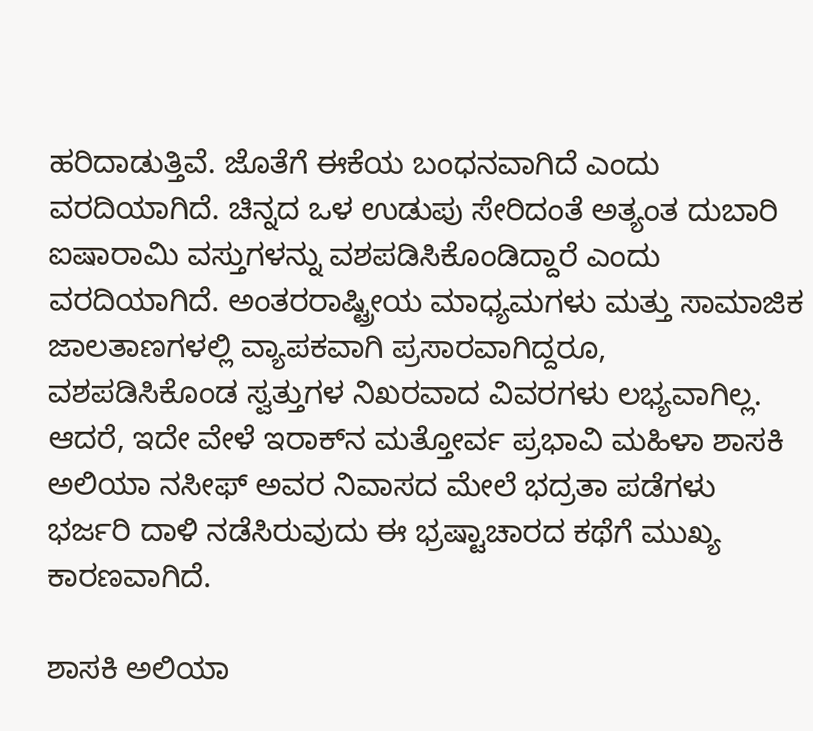ಹರಿದಾಡುತ್ತಿವೆ. ಜೊತೆಗೆ ಈಕೆಯ ಬಂಧನವಾಗಿದೆ ಎಂದು ವರದಿಯಾಗಿದೆ. ಚಿನ್ನದ ಒಳ ಉಡುಪು ಸೇರಿದಂತೆ ಅತ್ಯಂತ ದುಬಾರಿ ಐಷಾರಾಮಿ ವಸ್ತುಗಳನ್ನು ವಶಪಡಿಸಿಕೊಂಡಿದ್ದಾರೆ ಎಂದು ವರದಿಯಾಗಿದೆ. ಅಂತರರಾಷ್ಟ್ರೀಯ ಮಾಧ್ಯಮಗಳು ಮತ್ತು ಸಾಮಾಜಿಕ ಜಾಲತಾಣಗಳಲ್ಲಿ ವ್ಯಾಪಕವಾಗಿ ಪ್ರಸಾರವಾಗಿದ್ದರೂ, ವಶಪಡಿಸಿಕೊಂಡ ಸ್ವತ್ತುಗಳ ನಿಖರವಾದ ವಿವರಗಳು ಲಭ್ಯವಾಗಿಲ್ಲ. ಆದರೆ, ಇದೇ ವೇಳೆ ಇರಾಕ್‌ನ ಮತ್ತೋರ್ವ ಪ್ರಭಾವಿ ಮಹಿಳಾ ಶಾಸಕಿ ಅಲಿಯಾ ನಸೀಫ್ ಅವರ ನಿವಾಸದ ಮೇಲೆ ಭದ್ರತಾ ಪಡೆಗಳು ಭರ್ಜರಿ ದಾಳಿ ನಡೆಸಿರುವುದು ಈ ಭ್ರಷ್ಟಾಚಾರದ ಕಥೆಗೆ ಮುಖ್ಯ ಕಾರಣವಾಗಿದೆ.

ಶಾಸಕಿ ಅಲಿಯಾ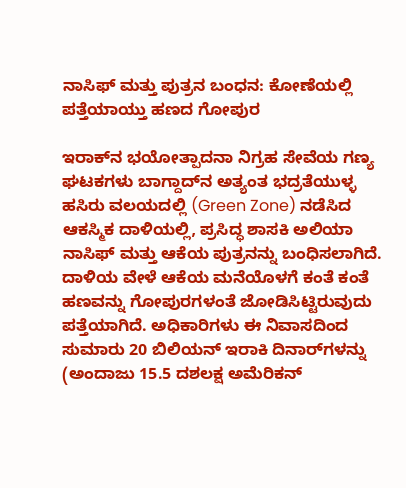ನಾಸಿಫ್ ಮತ್ತು ಪುತ್ರನ ಬಂಧನ: ಕೋಣೆಯಲ್ಲಿ ಪತ್ತೆಯಾಯ್ತು ಹಣದ ಗೋಪುರ

ಇರಾಕ್‌ನ ಭಯೋತ್ಪಾದನಾ ನಿಗ್ರಹ ಸೇವೆಯ ಗಣ್ಯ ಘಟಕಗಳು ಬಾಗ್ದಾದ್‌ನ ಅತ್ಯಂತ ಭದ್ರತೆಯುಳ್ಳ ಹಸಿರು ವಲಯದಲ್ಲಿ (Green Zone) ನಡೆಸಿದ ಆಕಸ್ಮಿಕ ದಾಳಿಯಲ್ಲಿ, ಪ್ರಸಿದ್ಧ ಶಾಸಕಿ ಅಲಿಯಾ ನಾಸಿಫ್ ಮತ್ತು ಆಕೆಯ ಪುತ್ರನನ್ನು ಬಂಧಿಸಲಾಗಿದೆ. ದಾಳಿಯ ವೇಳೆ ಆಕೆಯ ಮನೆಯೊಳಗೆ ಕಂತೆ ಕಂತೆ ಹಣವನ್ನು ಗೋಪುರಗಳಂತೆ ಜೋಡಿಸಿಟ್ಟಿರುವುದು ಪತ್ತೆಯಾಗಿದೆ. ಅಧಿಕಾರಿಗಳು ಈ ನಿವಾಸದಿಂದ ಸುಮಾರು 20 ಬಿಲಿಯನ್ ಇರಾಕಿ ದಿನಾರ್‌ಗಳನ್ನು (ಅಂದಾಜು 15.5 ದಶಲಕ್ಷ ಅಮೆರಿಕನ್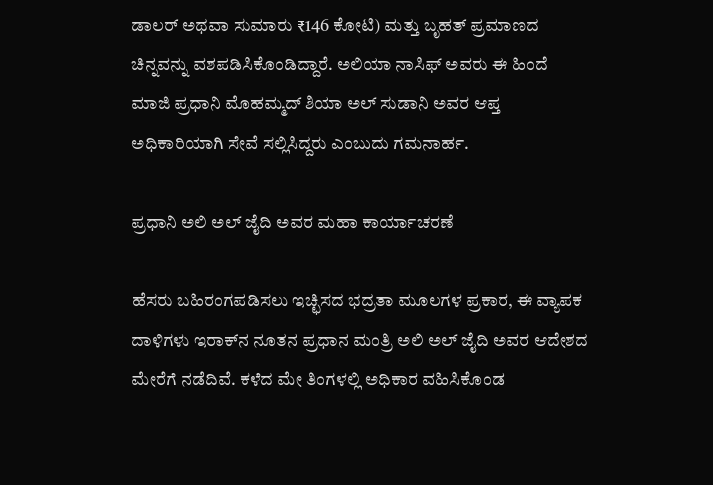ಡಾಲರ್ ಅಥವಾ ಸುಮಾರು ₹146 ಕೋಟಿ) ಮತ್ತು ಬೃಹತ್ ಪ್ರಮಾಣದ ಚಿನ್ನವನ್ನು ವಶಪಡಿಸಿಕೊಂಡಿದ್ದಾರೆ. ಅಲಿಯಾ ನಾಸಿಫ್ ಅವರು ಈ ಹಿಂದೆ ಮಾಜಿ ಪ್ರಧಾನಿ ಮೊಹಮ್ಮದ್ ಶಿಯಾ ಅಲ್ ಸುಡಾನಿ ಅವರ ಆಪ್ತ ಅಧಿಕಾರಿಯಾಗಿ ಸೇವೆ ಸಲ್ಲಿಸಿದ್ದರು ಎಂಬುದು ಗಮನಾರ್ಹ.

ಪ್ರಧಾನಿ ಅಲಿ ಅಲ್ ಜೈದಿ ಅವರ ಮಹಾ ಕಾರ್ಯಾಚರಣೆ

ಹೆಸರು ಬಹಿರಂಗಪಡಿಸಲು ಇಚ್ಛಿಸದ ಭದ್ರತಾ ಮೂಲಗಳ ಪ್ರಕಾರ, ಈ ವ್ಯಾಪಕ ದಾಳಿಗಳು ಇರಾಕ್‌ನ ನೂತನ ಪ್ರಧಾನ ಮಂತ್ರಿ ಅಲಿ ಅಲ್ ಜೈದಿ ಅವರ ಆದೇಶದ ಮೇರೆಗೆ ನಡೆದಿವೆ. ಕಳೆದ ಮೇ ತಿಂಗಳಲ್ಲಿ ಅಧಿಕಾರ ವಹಿಸಿಕೊಂಡ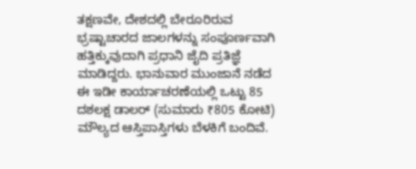ತಕ್ಷಣವೇ, ದೇಶದಲ್ಲಿ ಬೇರೂರಿರುವ ಭ್ರಷ್ಟಾಚಾರದ ಜಾಲಗಳನ್ನು ಸಂಪೂರ್ಣವಾಗಿ ಹತ್ತಿಕ್ಕುವುದಾಗಿ ಪ್ರಧಾನಿ ಜೈದಿ ಪ್ರತಿಜ್ಞೆ ಮಾಡಿದ್ದರು. ಭಾನುವಾರ ಮುಂಜಾನೆ ನಡೆದ ಈ ಇಡೀ ಕಾರ್ಯಾಚರಣೆಯಲ್ಲಿ ಒಟ್ಟು 85 ದಶಲಕ್ಷ ಡಾಲರ್ (ಸುಮಾರು ₹805 ಕೋಟಿ) ಮೌಲ್ಯದ ಆಸ್ತಿಪಾಸ್ತಿಗಳು ಬೆಳಕಿಗೆ ಬಂದಿವೆ.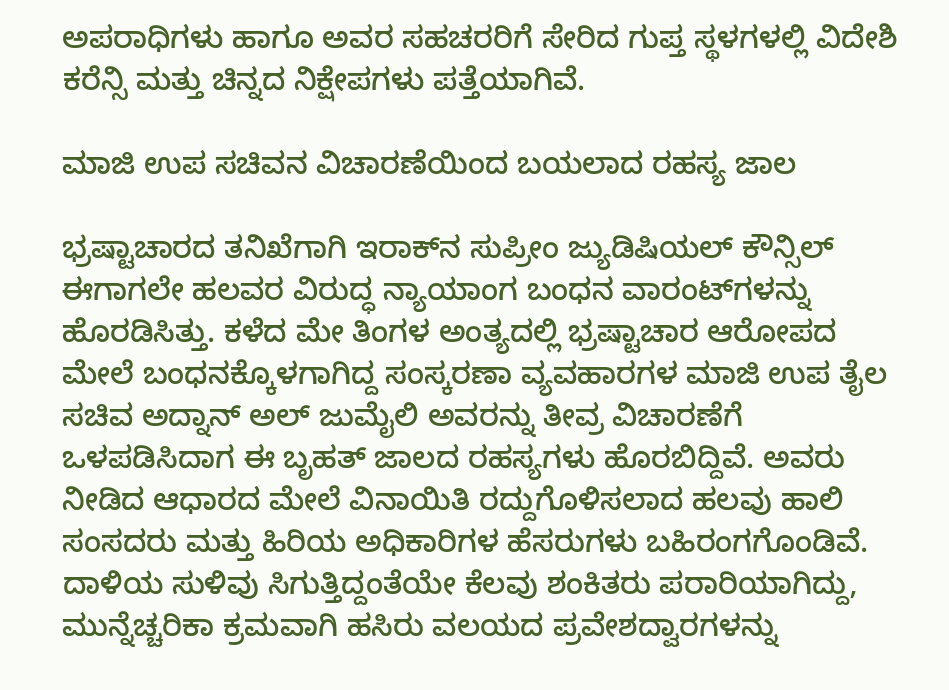ಅಪರಾಧಿಗಳು ಹಾಗೂ ಅವರ ಸಹಚರರಿಗೆ ಸೇರಿದ ಗುಪ್ತ ಸ್ಥಳಗಳಲ್ಲಿ ವಿದೇಶಿ ಕರೆನ್ಸಿ ಮತ್ತು ಚಿನ್ನದ ನಿಕ್ಷೇಪಗಳು ಪತ್ತೆಯಾಗಿವೆ.

ಮಾಜಿ ಉಪ ಸಚಿವನ ವಿಚಾರಣೆಯಿಂದ ಬಯಲಾದ ರಹಸ್ಯ ಜಾಲ

ಭ್ರಷ್ಟಾಚಾರದ ತನಿಖೆಗಾಗಿ ಇರಾಕ್‌ನ ಸುಪ್ರೀಂ ಜ್ಯುಡಿಷಿಯಲ್ ಕೌನ್ಸಿಲ್ ಈಗಾಗಲೇ ಹಲವರ ವಿರುದ್ಧ ನ್ಯಾಯಾಂಗ ಬಂಧನ ವಾರಂಟ್‌ಗಳನ್ನು ಹೊರಡಿಸಿತ್ತು. ಕಳೆದ ಮೇ ತಿಂಗಳ ಅಂತ್ಯದಲ್ಲಿ ಭ್ರಷ್ಟಾಚಾರ ಆರೋಪದ ಮೇಲೆ ಬಂಧನಕ್ಕೊಳಗಾಗಿದ್ದ ಸಂಸ್ಕರಣಾ ವ್ಯವಹಾರಗಳ ಮಾಜಿ ಉಪ ತೈಲ ಸಚಿವ ಅದ್ನಾನ್ ಅಲ್ ಜುಮೈಲಿ ಅವರನ್ನು ತೀವ್ರ ವಿಚಾರಣೆಗೆ ಒಳಪಡಿಸಿದಾಗ ಈ ಬೃಹತ್ ಜಾಲದ ರಹಸ್ಯಗಳು ಹೊರಬಿದ್ದಿವೆ. ಅವರು ನೀಡಿದ ಆಧಾರದ ಮೇಲೆ ವಿನಾಯಿತಿ ರದ್ದುಗೊಳಿಸಲಾದ ಹಲವು ಹಾಲಿ ಸಂಸದರು ಮತ್ತು ಹಿರಿಯ ಅಧಿಕಾರಿಗಳ ಹೆಸರುಗಳು ಬಹಿರಂಗಗೊಂಡಿವೆ. ದಾಳಿಯ ಸುಳಿವು ಸಿಗುತ್ತಿದ್ದಂತೆಯೇ ಕೆಲವು ಶಂಕಿತರು ಪರಾರಿಯಾಗಿದ್ದು, ಮುನ್ನೆಚ್ಚರಿಕಾ ಕ್ರಮವಾಗಿ ಹಸಿರು ವಲಯದ ಪ್ರವೇಶದ್ವಾರಗಳನ್ನು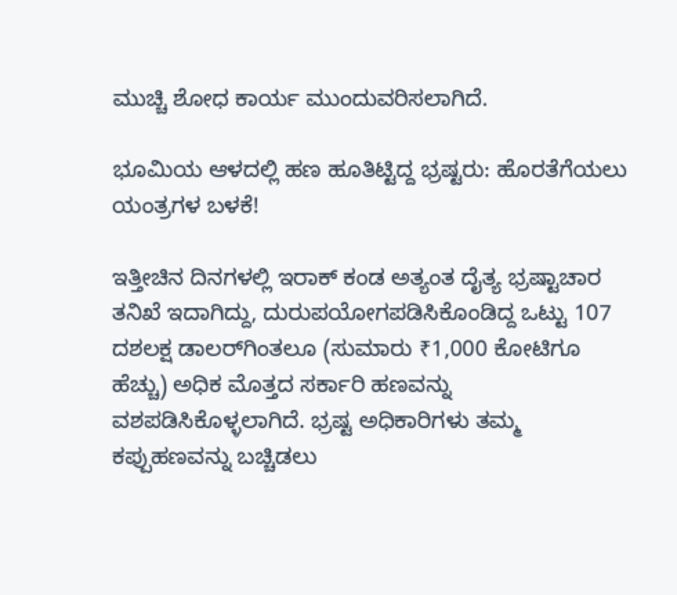ಮುಚ್ಚಿ ಶೋಧ ಕಾರ್ಯ ಮುಂದುವರಿಸಲಾಗಿದೆ.

ಭೂಮಿಯ ಆಳದಲ್ಲಿ ಹಣ ಹೂತಿಟ್ಟಿದ್ದ ಭ್ರಷ್ಟರು: ಹೊರತೆಗೆಯಲು ಯಂತ್ರಗಳ ಬಳಕೆ!

ಇತ್ತೀಚಿನ ದಿನಗಳಲ್ಲಿ ಇರಾಕ್ ಕಂಡ ಅತ್ಯಂತ ದೈತ್ಯ ಭ್ರಷ್ಟಾಚಾರ ತನಿಖೆ ಇದಾಗಿದ್ದು, ದುರುಪಯೋಗಪಡಿಸಿಕೊಂಡಿದ್ದ ಒಟ್ಟು 107 ದಶಲಕ್ಷ ಡಾಲರ್‌ಗಿಂತಲೂ (ಸುಮಾರು ₹1,000 ಕೋಟಿಗೂ ಹೆಚ್ಚು) ಅಧಿಕ ಮೊತ್ತದ ಸರ್ಕಾರಿ ಹಣವನ್ನು ವಶಪಡಿಸಿಕೊಳ್ಳಲಾಗಿದೆ. ಭ್ರಷ್ಟ ಅಧಿಕಾರಿಗಳು ತಮ್ಮ ಕಪ್ಪುಹಣವನ್ನು ಬಚ್ಚಿಡಲು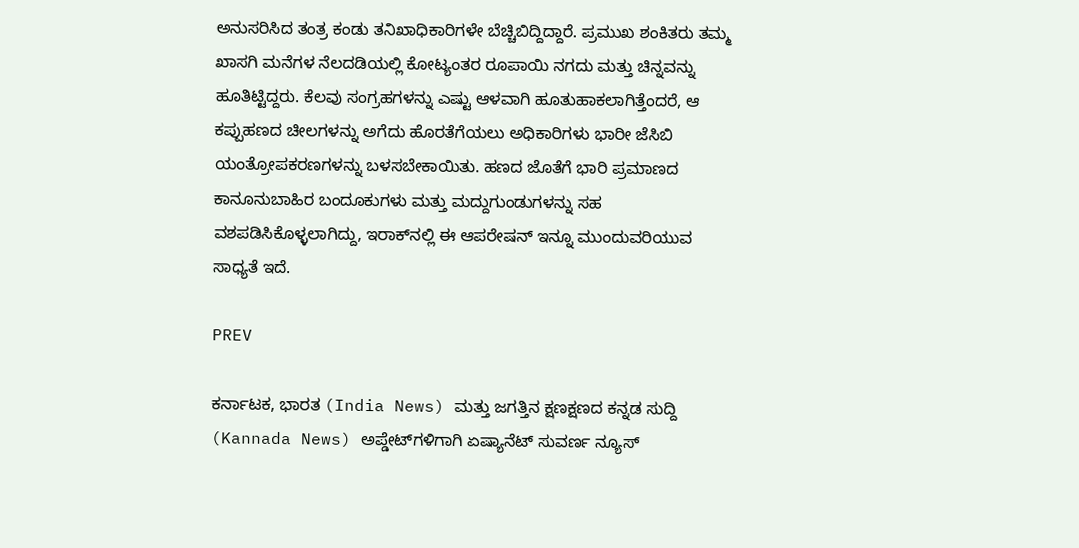ಅನುಸರಿಸಿದ ತಂತ್ರ ಕಂಡು ತನಿಖಾಧಿಕಾರಿಗಳೇ ಬೆಚ್ಚಿಬಿದ್ದಿದ್ದಾರೆ. ಪ್ರಮುಖ ಶಂಕಿತರು ತಮ್ಮ ಖಾಸಗಿ ಮನೆಗಳ ನೆಲದಡಿಯಲ್ಲಿ ಕೋಟ್ಯಂತರ ರೂಪಾಯಿ ನಗದು ಮತ್ತು ಚಿನ್ನವನ್ನು ಹೂತಿಟ್ಟಿದ್ದರು. ಕೆಲವು ಸಂಗ್ರಹಗಳನ್ನು ಎಷ್ಟು ಆಳವಾಗಿ ಹೂತುಹಾಕಲಾಗಿತ್ತೆಂದರೆ, ಆ ಕಪ್ಪುಹಣದ ಚೀಲಗಳನ್ನು ಅಗೆದು ಹೊರತೆಗೆಯಲು ಅಧಿಕಾರಿಗಳು ಭಾರೀ ಜೆಸಿಬಿ ಯಂತ್ರೋಪಕರಣಗಳನ್ನು ಬಳಸಬೇಕಾಯಿತು. ಹಣದ ಜೊತೆಗೆ ಭಾರಿ ಪ್ರಮಾಣದ ಕಾನೂನುಬಾಹಿರ ಬಂದೂಕುಗಳು ಮತ್ತು ಮದ್ದುಗುಂಡುಗಳನ್ನು ಸಹ ವಶಪಡಿಸಿಕೊಳ್ಳಲಾಗಿದ್ದು, ಇರಾಕ್‌ನಲ್ಲಿ ಈ ಆಪರೇಷನ್ ಇನ್ನೂ ಮುಂದುವರಿಯುವ ಸಾಧ್ಯತೆ ಇದೆ.

PREV

ಕರ್ನಾಟಕ, ಭಾರತ (India News) ಮತ್ತು ಜಗತ್ತಿನ ಕ್ಷಣಕ್ಷಣದ ಕನ್ನಡ ಸುದ್ದಿ (Kannada News) ಅಪ್ಡೇಟ್‌ಗಳಿಗಾಗಿ ಏಷ್ಯಾನೆಟ್ ಸುವರ್ಣ ನ್ಯೂಸ್‌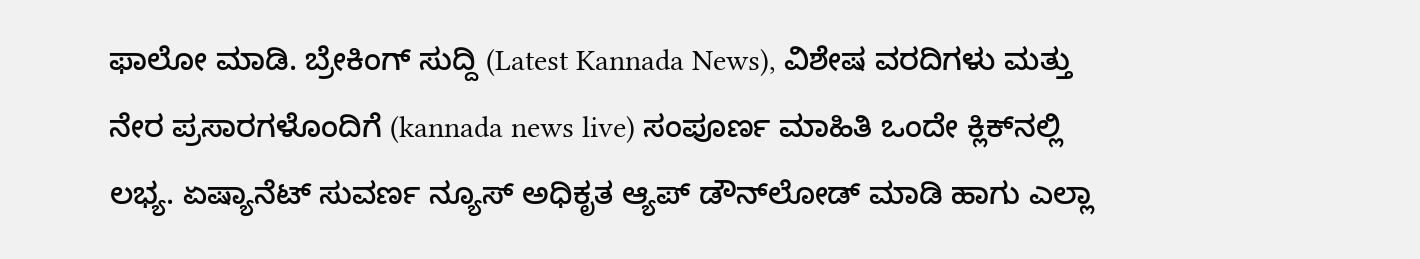ಫಾಲೋ ಮಾಡಿ. ಬ್ರೇಕಿಂಗ್ ಸುದ್ದಿ (Latest Kannada News), ವಿಶೇಷ ವರದಿಗಳು ಮತ್ತು ನೇರ ಪ್ರಸಾರಗಳೊಂದಿಗೆ (kannada news live) ಸಂಪೂರ್ಣ ಮಾಹಿತಿ ಒಂದೇ ಕ್ಲಿಕ್‌ನಲ್ಲಿ ಲಭ್ಯ. ಏಷ್ಯಾನೆಟ್ ಸುವರ್ಣ ನ್ಯೂಸ್ ಅಧಿಕೃತ ಆ್ಯಪ್ ಡೌನ್‌ಲೋಡ್ ಮಾಡಿ ಹಾಗು ಎಲ್ಲಾ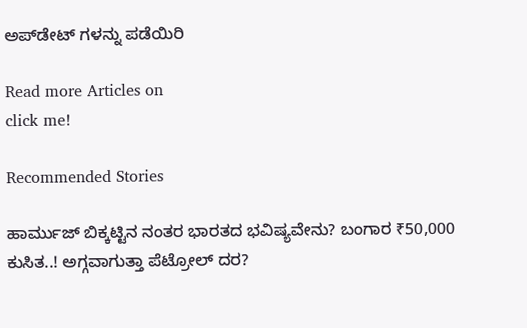ಅಪ್‌ಡೇಟ್ ಗಳನ್ನು ಪಡೆಯಿರಿ

Read more Articles on
click me!

Recommended Stories

ಹಾರ್ಮುಜ್ ಬಿಕ್ಕಟ್ಟಿನ ನಂತರ ಭಾರತದ ಭವಿಷ್ಯವೇನು? ಬಂಗಾರ ₹50,000 ಕುಸಿತ..! ಅಗ್ಗವಾಗುತ್ತಾ ಪೆಟ್ರೋಲ್ ದರ?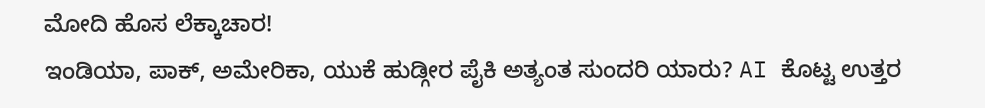ಮೋದಿ ಹೊಸ ಲೆಕ್ಕಾಚಾರ!
ಇಂಡಿಯಾ, ಪಾಕ್, ಅಮೇರಿಕಾ, ಯುಕೆ ಹುಡ್ಗೀರ ಪೈಕಿ ಅತ್ಯಂತ ಸುಂದರಿ ಯಾರು? AI ಕೊಟ್ಟ ಉತ್ತರ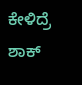ಕೇಳಿದ್ರೆ ಶಾಕ್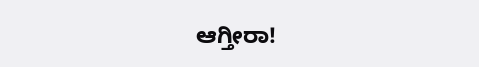ಆಗ್ತೀರಾ!